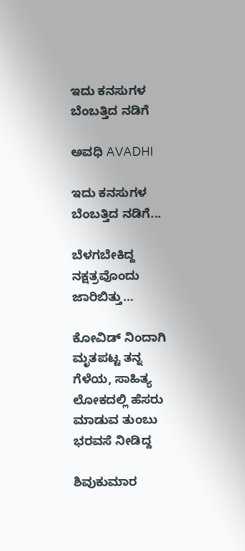ಇದು ಕನಸುಗಳ ಬೆಂಬತ್ತಿದ ನಡಿಗೆ‍

ಅವಧಿ AVADHI

ಇದು ಕನಸುಗಳ ಬೆಂಬತ್ತಿದ ನಡಿಗೆ...

ಬೆಳಗಬೇಕಿದ್ದ ನಕ್ಷತ್ರವೊಂದು ಜಾರಿಬಿತ್ತು…

ಕೋವಿಡ್ ನಿಂದಾಗಿ ಮೃತಪಟ್ಟ ತನ್ನ ಗೆಳೆಯ, ಸಾಹಿತ್ಯ ಲೋಕದಲ್ಲಿ ಹೆಸರು ಮಾಡುವ ತುಂಬು ಭರವಸೆ ನೀಡಿದ್ದ

ಶಿವುಕುಮಾರ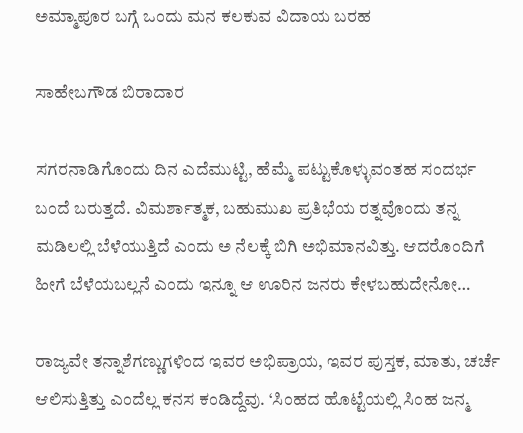ಅಮ್ಮಾಪೂರ ಬಗ್ಗೆ ಒಂದು ಮನ ಕಲಕುವ ವಿದಾಯ ಬರಹ

ಸಾಹೇಬಗೌಡ ಬಿರಾದಾರ

ಸಗರನಾಡಿಗೊಂದು ದಿನ ಎದೆಮುಟ್ಟಿ, ಹೆಮ್ಮೆ ಪಟ್ಟುಕೊಳ್ಳುವಂತಹ ಸಂದರ್ಭ ಬಂದೆ ಬರುತ್ತದೆ. ವಿಮರ್ಶಾತ್ಮಕ, ಬಹುಮುಖ ಪ್ರತಿಭೆಯ ರತ್ನವೊಂದು ತನ್ನ ಮಡಿಲಲ್ಲಿ ಬೆಳೆಯುತ್ತಿದೆ ಎಂದು ಅ ನೆಲಕ್ಕೆ ಬಿಗಿ ಅಭಿಮಾನವಿತ್ತು. ಆದರೊಂದಿಗೆ ಹೀಗೆ ಬೆಳೆಯಬಲ್ಲನೆ ಎಂದು ಇನ್ನೂ ಆ ಊರಿನ ಜನರು ಕೇಳಬಹುದೇನೋ…

ರಾಜ್ಯವೇ ತನ್ನಾಶೆಗಣ್ಣುಗಳಿಂದ ಇವರ ಅಭಿಪ್ರಾಯ, ಇವರ ಪುಸ್ತಕ, ಮಾತು, ಚರ್ಚೆ ಆಲಿಸುತ್ತಿತ್ತು ಎಂದೆಲ್ಲ ಕನಸ ಕಂಡಿದ್ದೆವು. ‘ಸಿಂಹದ ಹೊಟ್ಟೆಯಲ್ಲಿ ಸಿಂಹ ಜನ್ಮ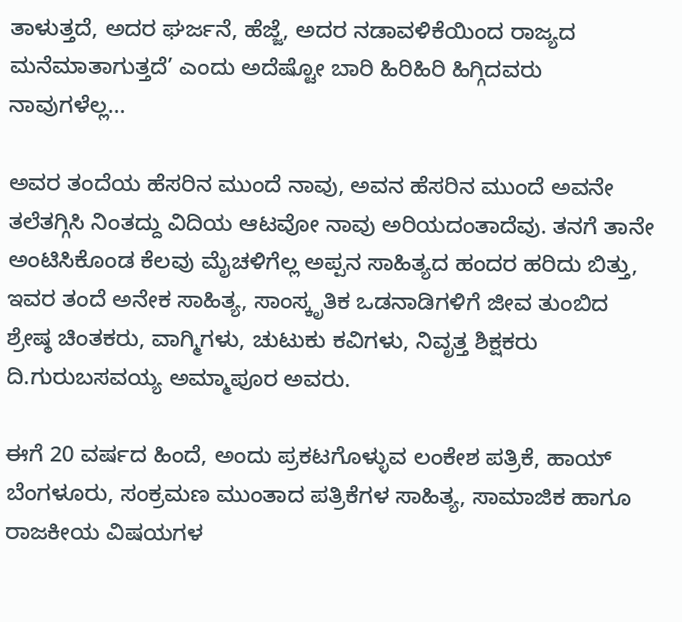ತಾಳುತ್ತದೆ, ಅದರ ಘರ್ಜನೆ, ಹೆಜ್ಜೆ, ಅದರ ನಡಾವಳಿಕೆಯಿಂದ ರಾಜ್ಯದ ಮನೆಮಾತಾಗುತ್ತದೆ’ ಎಂದು ಅದೆಷ್ಟೋ ಬಾರಿ ಹಿರಿಹಿರಿ ಹಿಗ್ಗಿದವರು ನಾವುಗಳೆಲ್ಲ…

ಅವರ ತಂದೆಯ ಹೆಸರಿನ ಮುಂದೆ ನಾವು, ಅವನ ಹೆಸರಿನ ಮುಂದೆ ಅವನೇ ತಲೆತಗ್ಗಿಸಿ ನಿಂತದ್ದು ವಿದಿಯ ಆಟವೋ ನಾವು ಅರಿಯದಂತಾದೆವು. ತನಗೆ ತಾನೇ ಅಂಟಿಸಿಕೊಂಡ ಕೆಲವು ಮೈಚಳಿಗೆಲ್ಲ ಅಪ್ಪನ ಸಾಹಿತ್ಯದ ಹಂದರ ಹರಿದು ಬಿತ್ತು, ಇವರ ತಂದೆ ಅನೇಕ ಸಾಹಿತ್ಯ, ಸಾಂಸ್ಕೃತಿಕ ಒಡನಾಡಿಗಳಿಗೆ ಜೀವ ತುಂಬಿದ ಶ್ರೇಷ್ಠ ಚಿಂತಕರು, ವಾಗ್ಮಿಗಳು, ಚುಟುಕು ಕವಿಗಳು, ನಿವೃತ್ತ ಶಿಕ್ಷಕರು ದಿ.ಗುರುಬಸವಯ್ಯ ಅಮ್ಮಾಪೂರ ಅವರು.

ಈಗೆ 20 ವರ್ಷದ ಹಿಂದೆ, ಅಂದು ಪ್ರಕಟಗೊಳ್ಳುವ ಲಂಕೇಶ ಪತ್ರಿಕೆ, ಹಾಯ್ ಬೆಂಗಳೂರು, ಸಂಕ್ರಮಣ ಮುಂತಾದ ಪತ್ರಿಕೆಗಳ ಸಾಹಿತ್ಯ, ಸಾಮಾಜಿಕ ಹಾಗೂ ರಾಜಕೀಯ ವಿಷಯಗಳ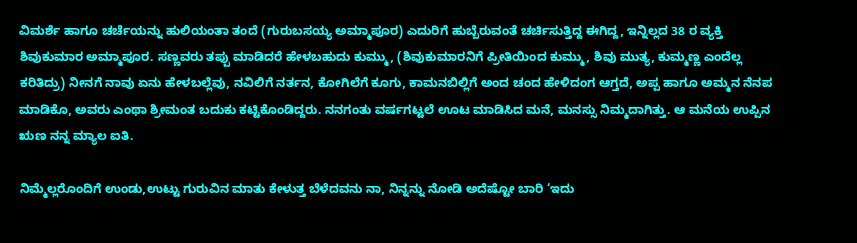ವಿಮರ್ಶೆ ಹಾಗೂ ಚರ್ಚೆಯನ್ನು ಹುಲಿಯಂತಾ ತಂದೆ (ಗುರುಬಸಯ್ಯ ಅಮ್ಮಾಪೂರ) ಎದುರಿಗೆ ಹುಬ್ಬೆರುವಂತೆ ಚರ್ಚಿಸುತ್ತಿದ್ದ ಈಗಿದ್ದ, ಇನ್ನಿಲ್ಲದ 38 ರ ವ್ಯಕ್ತಿ ಶಿವುಕುಮಾರ ಅಮ್ಮಾಪೂರ. ಸಣ್ಣವರು ತಪ್ಪು ಮಾಡಿದರೆ ಹೇಳಬಹುದು ಕುಮ್ಮು, (ಶಿವುಕುಮಾರನಿಗೆ ಪ್ರೀತಿಯಿಂದ ಕುಮ್ಮು, ಶಿವು ಮುತ್ಯ, ಕುಮ್ಮಣ್ಣ ಎಂದೆಲ್ಲ ಕರಿತಿದ್ರು) ನೀನಗೆ ನಾವು ಏನು ಹೇಳಬಲ್ಲೆವು, ನವಿಲಿಗೆ ನರ್ತನ, ಕೋಗಿಲೆಗೆ ಕೂಗು, ಕಾಮನಬಿಲ್ಲಿಗೆ ಅಂದ ಚಂದ ಹೇಳಿದಂಗ ಆಗ್ತದೆ, ಅಪ್ಪ ಹಾಗೂ ಅಮ್ಮನ ನೆನಪ ಮಾಡಿಕೊ, ಅವರು ಎಂಥಾ ಶ್ರೀಮಂತ ಬದುಕು ಕಟ್ಟಿಕೊಂಡಿದ್ದರು. ನನಗಂತು ವರ್ಷಗಟ್ಟಲೆ ಊಟ ಮಾಡಿಸಿದ ಮನೆ, ಮನಸ್ಸು ನಿಮ್ಮದಾಗಿತ್ತು. ಆ ಮನೆಯ ಉಪ್ಪಿನ ಋಣ ನನ್ನ ಮ್ಯಾಲ ಐತಿ.

ನಿಮ್ಮೆಲ್ಲರೊಂದಿಗೆ ಉಂಡು,ಉಟ್ಟು ಗುರುವಿನ ಮಾತು ಕೇಳುತ್ತ ಬೆಳೆದವನು ನಾ, ನಿನ್ನನ್ನು ನೋಡಿ ಅದೆಷ್ಟೋ ಬಾರಿ ‘ಇದು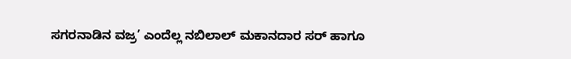ಸಗರನಾಡಿನ ವಜ್ರ’ ಎಂದೆಲ್ಲ ನಬಿಲಾಲ್ ಮಕಾನದಾರ ಸರ್ ಹಾಗೂ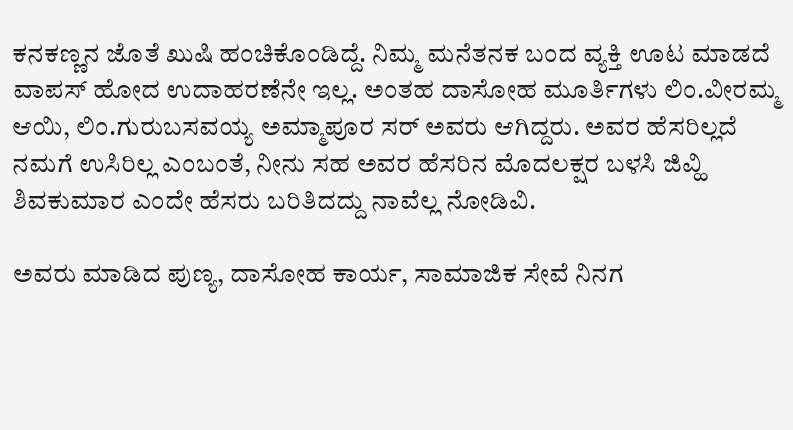ಕನಕಣ್ಣನ ಜೊತೆ ಖುಷಿ ಹಂಚಿಕೊಂಡಿದ್ದೆ. ನಿಮ್ಮ ಮನೆತನಕ ಬಂದ ವ್ಯಕ್ತಿ ಊಟ ಮಾಡದೆ ವಾಪಸ್ ಹೋದ ಉದಾಹರಣೆನೇ ಇಲ್ಲ. ಅಂತಹ ದಾಸೋಹ ಮೂರ್ತಿಗಳು ಲಿಂ.ವೀರಮ್ಮ ಆಯಿ, ಲಿಂ.ಗುರುಬಸವಯ್ಯ ಅಮ್ಮಾಪೂರ ಸರ್ ಅವರು ಆಗಿದ್ದರು. ಅವರ ಹೆಸರಿಲ್ಲದೆ ನಮಗೆ ಉಸಿರಿಲ್ಲ ಎಂಬಂತೆ, ನೀನು ಸಹ ಅವರ ಹೆಸರಿನ ಮೊದಲಕ್ಷರ ಬಳಸಿ ಜಿವ್ಹಿ ಶಿವಕುಮಾರ ಎಂದೇ ಹೆಸರು ಬರಿತಿದದ್ದು ನಾವೆಲ್ಲ ನೋಡಿವಿ.

ಅವರು ಮಾಡಿದ ಪುಣ್ಯ, ದಾಸೋಹ ಕಾರ್ಯ, ಸಾಮಾಜಿಕ ಸೇವೆ ನಿನಗ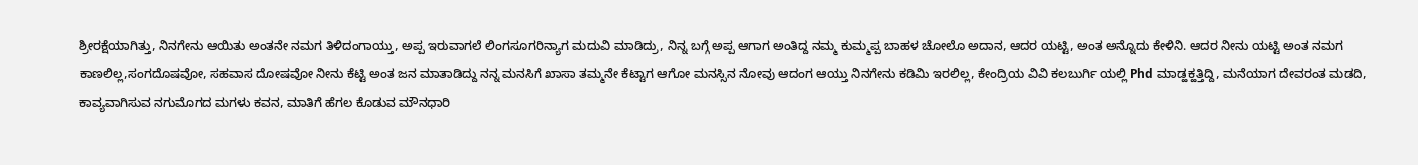ಶ್ರೀರಕ್ಷೆಯಾಗಿತ್ತು, ನಿನಗೇನು ಆಯಿತು ಅಂತನೇ ನಮಗ ತಿಳಿದಂಗಾಯ್ತು, ಅಪ್ಪ ಇರುವಾಗಲೆ ಲಿಂಗಸೂಗರಿನ್ಯಾಗ ಮದುವಿ ಮಾಡಿದ್ರು, ನಿನ್ನ ಬಗ್ಗೆ ಅಪ್ಪ ಆಗಾಗ ಅಂತಿದ್ದ ನಮ್ಮ ಕುಮ್ಮಪ್ಪ ಬಾಹಳ ಚೋಲೊ ಅದಾನ, ಆದರ ಯಟ್ಟಿ, ಅಂತ ಅನ್ನೊದು ಕೇಳಿನಿ. ಆದರ ನೀನು ಯಟ್ಟಿ ಅಂತ ನಮಗ ಕಾಣಲಿಲ್ಲ,ಸಂಗದೊಷವೋ, ಸಹವಾಸ ದೋಷವೋ ನೀನು ಕೆಟ್ಟಿ ಅಂತ ಜನ ಮಾತಾಡಿದ್ದು ನನ್ನ ಮನಸಿಗೆ ಖಾಸಾ ತಮ್ಮನೇ ಕೆಟ್ಟಾಗ ಆಗೋ ಮನಸ್ಸಿನ ನೋವು ಆದಂಗ ಆಯ್ತು ನಿನಗೇನು ಕಡಿಮಿ ಇರಲಿಲ್ಲ, ಕೇಂದ್ರಿಯ ವಿವಿ ಕಲಬುರ್ಗಿ ಯಲ್ಲಿ Phd ಮಾಡ್ಹಕ್ಹತ್ತಿದ್ದಿ, ಮನೆಯಾಗ ದೇವರಂತ ಮಡದಿ, ಕಾವ್ಯವಾಗಿಸುವ ನಗುಮೊಗದ ಮಗಳು ಕವನ, ಮಾತಿಗೆ ಹೆಗಲ ಕೊಡುವ ಮೌನಧಾರಿ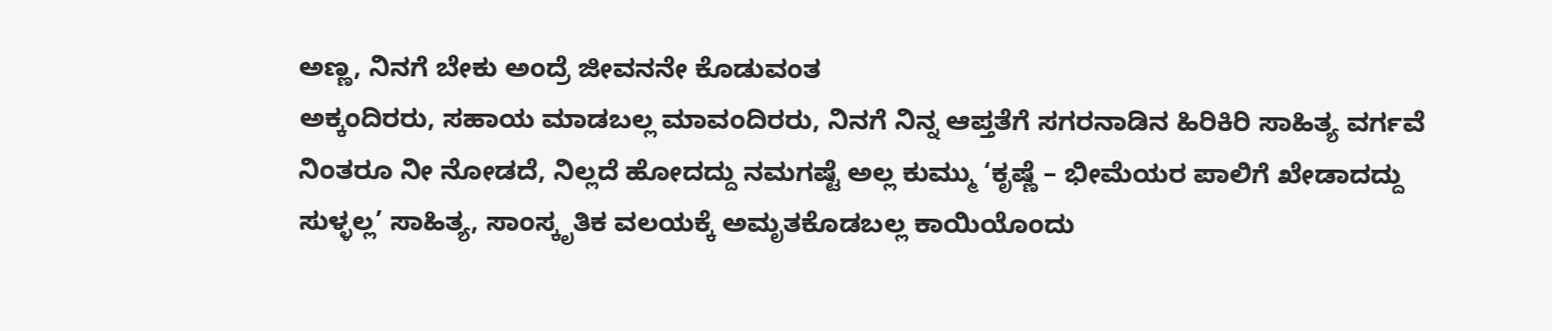ಅಣ್ಣ, ನಿನಗೆ ಬೇಕು ಅಂದ್ರೆ ಜೀವನನೇ ಕೊಡುವಂತ
ಅಕ್ಕಂದಿರರು, ಸಹಾಯ ಮಾಡಬಲ್ಲ ಮಾವಂದಿರರು, ನಿನಗೆ ನಿನ್ನ ಆಪ್ತತೆಗೆ ಸಗರನಾಡಿನ ಹಿರಿಕಿರಿ ಸಾಹಿತ್ಯ ವರ್ಗವೆ ನಿಂತರೂ ನೀ ನೋಡದೆ, ನಿಲ್ಲದೆ ಹೋದದ್ದು ನಮಗಷ್ಟೆ ಅಲ್ಲ ಕುಮ್ಮು ‘ಕೃಷ್ಣೆ – ಭೀಮೆಯರ ಪಾಲಿಗೆ ಖೇಡಾದದ್ದು ಸುಳ್ಳಲ್ಲ’ ಸಾಹಿತ್ಯ, ಸಾಂಸ್ಕೃತಿಕ ವಲಯಕ್ಕೆ ಅಮೃತಕೊಡಬಲ್ಲ ಕಾಯಿಯೊಂದು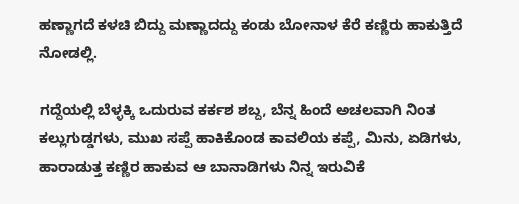ಹಣ್ಣಾಗದೆ ಕಳಚಿ ಬಿದ್ದು ಮಣ್ಣಾದದ್ದು ಕಂಡು ಬೋನಾಳ ಕೆರೆ ಕಣ್ಣಿರು ಹಾಕುತ್ತಿದೆ ನೋಡಲ್ಲಿ.

ಗದ್ದೆಯಲ್ಲಿ ಬೆಳ್ಳಕ್ಕಿ ಒದುರುವ ಕರ್ಕಶ ಶಬ್ದ, ಬೆನ್ನ ಹಿಂದೆ ಅಚಲವಾಗಿ ನಿಂತ ಕಲ್ಲುಗುಡ್ಡಗಳು, ಮುಖ ಸಪ್ಪೆ ಹಾಕಿಕೊಂಡ ಕಾವಲಿಯ ಕಪ್ಪೆ, ಮಿನು, ಏಡಿಗಳು, ಹಾರಾಡುತ್ತ ಕಣ್ಣಿರ ಹಾಕುವ ಆ ಬಾನಾಡಿಗಳು ನಿನ್ನ ಇರುವಿಕೆ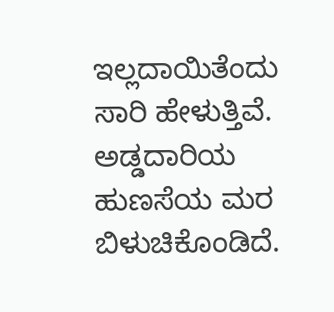ಇಲ್ಲದಾಯಿತೆಂದು ಸಾರಿ ಹೇಳುತ್ತಿವೆ. ಅಡ್ಡದಾರಿಯ ಹುಣಸೆಯ ಮರ ಬಿಳುಚಿಕೊಂಡಿದೆ.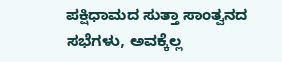ಪಕ್ಷಿಧಾಮದ ಸುತ್ತಾ ಸಾಂತ್ವನದ ಸಭೆಗಳು, ಅವಕ್ಕೆಲ್ಲ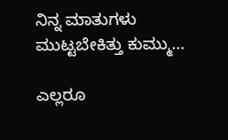ನಿನ್ನ ಮಾತುಗಳು ಮುಟ್ಟಬೇಕಿತ್ತು ಕುಮ್ಮು…

ಎಲ್ಲರೂ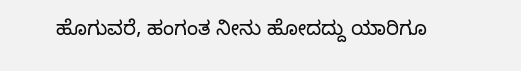ಹೊಗುವರೆ, ಹಂಗಂತ ನೀನು ಹೋದದ್ದು ಯಾರಿಗೂ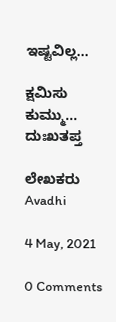ಇಷ್ಟವಿಲ್ಲ…

ಕ್ಷಮಿಸು ಕುಮ್ಮು…
ದುಃಖತಪ್ತ

ಲೇಖಕರು Avadhi

4 May, 2021

0 Comments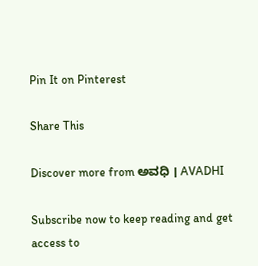Pin It on Pinterest

Share This

Discover more from ಅವಧಿ । AVADHI

Subscribe now to keep reading and get access to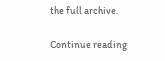the full archive.

Continue reading